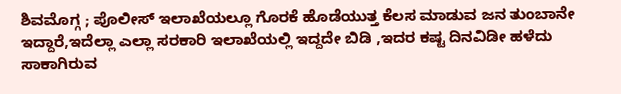ಶಿವಮೊಗ್ಗ ; ಪೊಲೀಸ್ ಇಲಾಖೆಯಲ್ಲೂ ಗೊರಕೆ ಹೊಡೆಯುತ್ತ ಕೆಲಸ ಮಾಡುವ ಜನ ತುಂಬಾನೇ ಇದ್ದಾರೆ,ಇದೆಲ್ಲಾ ಎಲ್ಲಾ ಸರಕಾರಿ ಇಲಾಖೆಯಲ್ಲಿ ಇದ್ದದೇ ಬಿಡಿ ,ಇದರ ಕಷ್ಟ ದಿನವಿಡೀ ಹಳೆದು ಸಾಕಾಗಿರುವ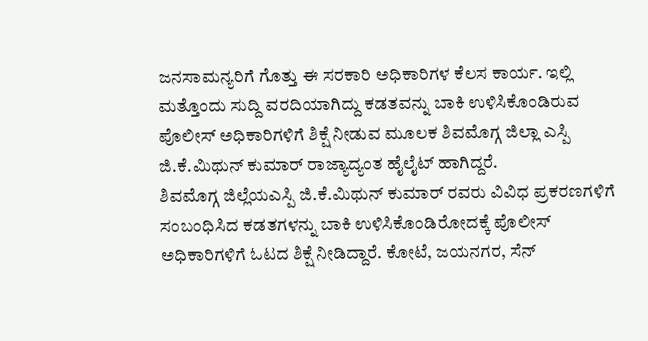ಜನಸಾಮನ್ಯರಿಗೆ ಗೊತ್ತು ಈ ಸರಕಾರಿ ಅಧಿಕಾರಿಗಳ ಕೆಲಸ ಕಾರ್ಯ. ಇಲ್ಲಿ ಮತ್ತೊಂದು ಸುದ್ದಿ ವರದಿಯಾಗಿದ್ದು ಕಡತವನ್ನು ಬಾಕಿ ಉಳಿಸಿಕೊಂಡಿರುವ ಪೊಲೀಸ್ ಅಧಿಕಾರಿಗಳಿಗೆ ಶಿಕ್ಷೆ ನೀಡುವ ಮೂಲಕ ಶಿವಮೊಗ್ಗ ಜಿಲ್ಲಾ ಎಸ್ಪಿ ಜಿ.ಕೆ.ಮಿಥುನ್ ಕುಮಾರ್ ರಾಜ್ಯಾದ್ಯಂತ ಹೈಲೈಟ್ ಹಾಗಿದ್ದರೆ.
ಶಿವಮೊಗ್ಗ ಜಿಲ್ಲೆಯಎಸ್ಪಿ ಜಿ.ಕೆ.ಮಿಥುನ್ ಕುಮಾರ್ ರವರು ವಿವಿಧ ಪ್ರಕರಣಗಳಿಗೆ ಸಂಬಂಧಿಸಿದ ಕಡತಗಳನ್ನು ಬಾಕಿ ಉಳಿಸಿಕೊಂಡಿರೋದಕ್ಕೆ ಪೊಲೀಸ್ ಅಧಿಕಾರಿಗಳಿಗೆ ಓಟದ ಶಿಕ್ಷೆ ನೀಡಿದ್ದಾರೆ. ಕೋಟೆ, ಜಯನಗರ, ಸೆನ್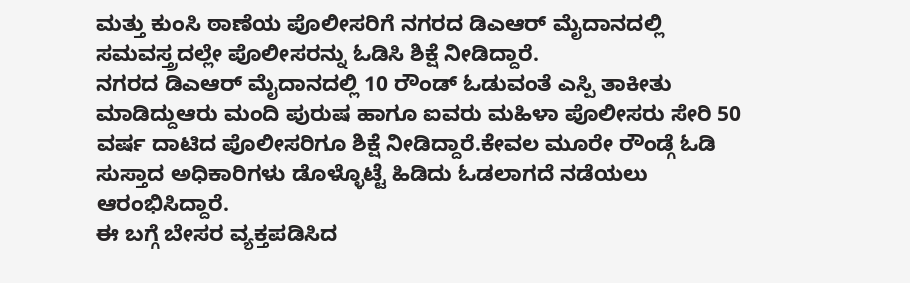ಮತ್ತು ಕುಂಸಿ ಠಾಣೆಯ ಪೊಲೀಸರಿಗೆ ನಗರದ ಡಿಎಆರ್ ಮೈದಾನದಲ್ಲಿ ಸಮವಸ್ತ್ರದಲ್ಲೇ ಪೊಲೀಸರನ್ನು ಓಡಿಸಿ ಶಿಕ್ಷೆ ನೀಡಿದ್ದಾರೆ.
ನಗರದ ಡಿಎಆರ್ ಮೈದಾನದಲ್ಲಿ 10 ರೌಂಡ್ ಓಡುವಂತೆ ಎಸ್ಪಿ ತಾಕೀತು ಮಾಡಿದ್ದುಆರು ಮಂದಿ ಪುರುಷ ಹಾಗೂ ಐವರು ಮಹಿಳಾ ಪೊಲೀಸರು ಸೇರಿ 50 ವರ್ಷ ದಾಟಿದ ಪೊಲೀಸರಿಗೂ ಶಿಕ್ಷೆ ನೀಡಿದ್ದಾರೆ.ಕೇವಲ ಮೂರೇ ರೌಂಡ್ಗೆ ಓಡಿ ಸುಸ್ತಾದ ಅಧಿಕಾರಿಗಳು ಡೊಳ್ಳೊಟ್ಟೆ ಹಿಡಿದು ಓಡಲಾಗದೆ ನಡೆಯಲು ಆರಂಭಿಸಿದ್ದಾರೆ.
ಈ ಬಗ್ಗೆ ಬೇಸರ ವ್ಯಕ್ತಪಡಿಸಿದ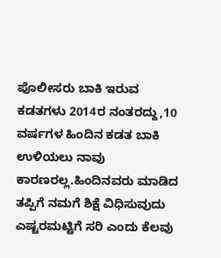ಪೊಲೀಸರು ಬಾಕಿ ಇರುವ ಕಡತಗಳು 2014ರ ನಂತರದ್ದು,10 ವರ್ಷಗಳ ಹಿಂದಿನ ಕಡತ ಬಾಕಿ ಉಳಿಯಲು ನಾವು ಕಾರಣರಲ್ಲ.ಹಿಂದಿನವರು ಮಾಡಿದ ತಪ್ಪಿಗೆ ನಮಗೆ ಶಿಕ್ಷೆ ವಿಧಿಸುವುದು ಎಷ್ಟರಮಟ್ಟಿಗೆ ಸರಿ ಎಂದು ಕೆಲವು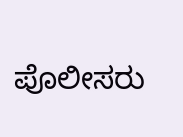ಪೊಲೀಸರು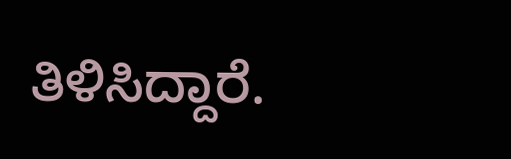ತಿಳಿಸಿದ್ದಾರೆ.